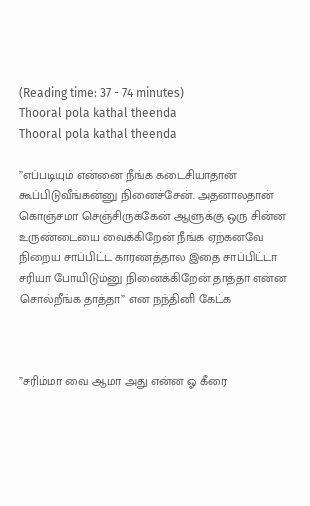(Reading time: 37 - 74 minutes)
Thooral pola kathal theenda
Thooral pola kathal theenda

”எப்படியும் என்னை நீங்க கடைசியாதான் கூப்பிடுவீங்கன்னு நினைச்சேன். அதனாலதான் கொஞ்சமா செஞ்சிருக்கேன் ஆளுக்கு ஒரு சின்ன உருண்டையை வைக்கிறேன் நீங்க ஏற்கனவே நிறைய சாப்பிட்ட காரணத்தால இதை சாப்பிட்டா சரியா போயிடும்னு நினைக்கிறேன் தாத்தா என்ன சொல்றீங்க தாத்தா” என நந்தினி கேட்க



”சரிம்மா வை ஆமா அது என்ன ஓ கீரை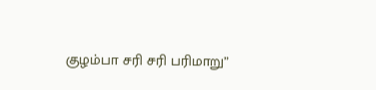குழம்பா சரி சரி பரிமாறு”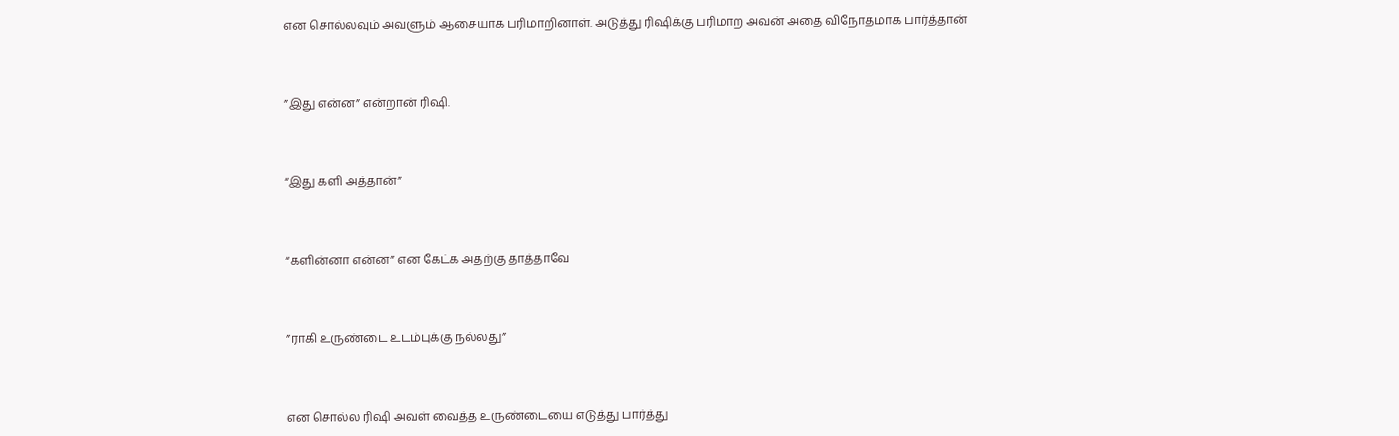என சொல்லவும் அவளும் ஆசையாக பரிமாறினாள். அடுத்து ரிஷிக்கு பரிமாற அவன் அதை விநோதமாக பார்த்தான்



”இது என்ன” என்றான் ரிஷி.



“இது களி அத்தான்”



“களின்னா என்ன” என கேட்க அதற்கு தாத்தாவே



”ராகி உருண்டை உடம்புக்கு நல்லது”



என சொல்ல ரிஷி அவள் வைத்த உருண்டையை எடுத்து பார்த்து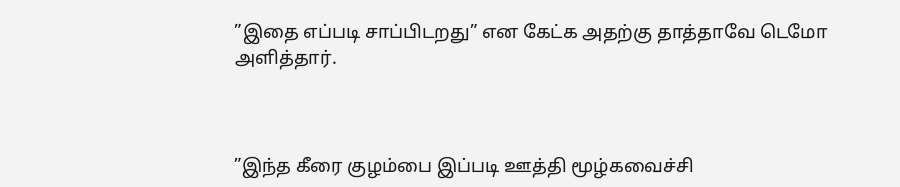”இதை எப்படி சாப்பிடறது” என கேட்க அதற்கு தாத்தாவே டெமோ அளித்தார்.



”இந்த கீரை குழம்பை இப்படி ஊத்தி மூழ்கவைச்சி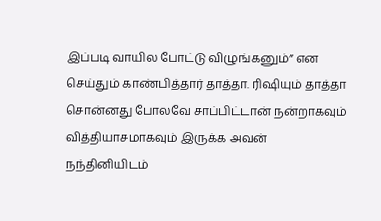இப்படி வாயில போட்டு விழுங்கனும்” என செய்தும் காண்பித்தார் தாத்தா. ரிஷியும் தாத்தா சொன்னது போலவே சாப்பிட்டான் நன்றாகவும் வித்தியாசமாகவும் இருக்க அவன் நந்தினியிடம்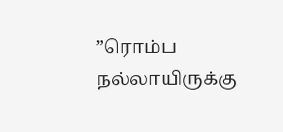”ரொம்ப நல்லாயிருக்கு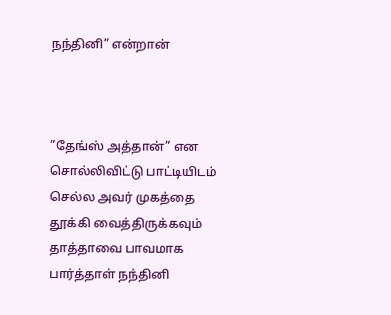நந்தினி” என்றான்



”தேங்ஸ் அத்தான்” என சொல்லிவிட்டு பாட்டியிடம் செல்ல அவர் முகத்தை தூக்கி வைத்திருக்கவும் தாத்தாவை பாவமாக பார்த்தாள் நந்தினி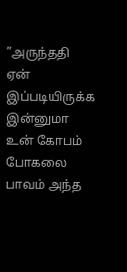”அருந்ததி ஏன் இப்படியிருக்க இன்னுமா உன் கோபம் போகலை பாவம் அந்த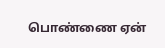பொண்ணை ஏன்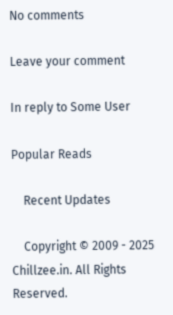No comments

Leave your comment

In reply to Some User

Popular Reads

    Recent Updates

    Copyright © 2009 - 2025 Chillzee.in. All Rights Reserved.